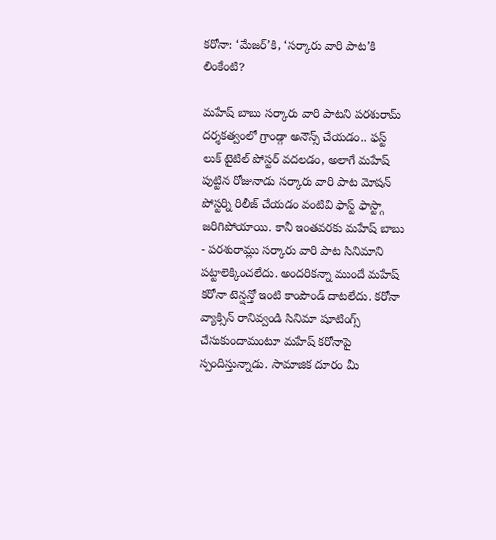కరోనా: ‘మేజర్’కి, ‘సర్కారు వారి పాట’కి లింకేంటి?

మహేష్ బాబు సర్కారు వారి పాటని పరశురామ్ దర్శకత్వంలో గ్రాండ్గా అనౌన్స్ చేయడం.. ఫస్ట్ లుక్ టైటిల్ పోస్టర్ వదలడం, అలాగే మహేష్ పుట్టిన రోజునాడు సర్కారు వారి పాట మోషన్ పోస్టర్ని రిలీజ్ చేయడం వంటివి ఫాస్ట్ ఫాస్ట్గా జరిగిపోయాయి. కానీ ఇంతవరకు మహేష్ బాబు - పరశురామ్లు సర్కారు వారి పాట సినిమాని పట్టాలెక్కించలేదు. అందరికన్నా ముందే మహేష్ కరోనా టెన్షన్తో ఇంటి కాంపౌండ్ దాటలేదు. కరోనా వ్యాక్సిన్ రానివ్వండి సినిమా షూటింగ్స్ చేసుకుందామంటూ మహేష్ కరోనాపై స్పందిస్తున్నాడు. సామాజిక దూరం మీ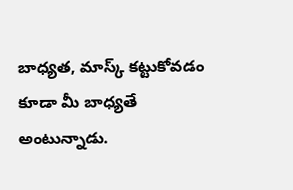బాధ్యత, మాస్క్ కట్టుకోవడం కూడా మీ బాధ్యతే అంటున్నాడు.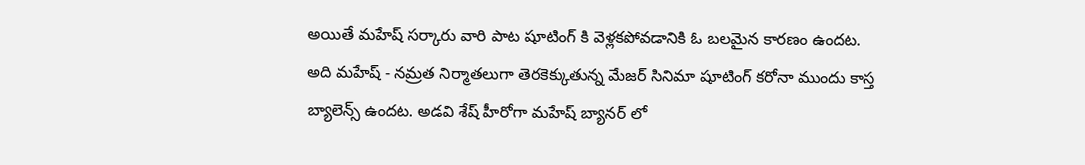అయితే మహేష్ సర్కారు వారి పాట షూటింగ్ కి వెళ్లకపోవడానికి ఓ బలమైన కారణం ఉందట.
అది మహేష్ - నమ్రత నిర్మాతలుగా తెరకెక్కుతున్న మేజర్ సినిమా షూటింగ్ కరోనా ముందు కాస్త బ్యాలెన్స్ ఉందట. అడవి శేష్ హీరోగా మహేష్ బ్యానర్ లో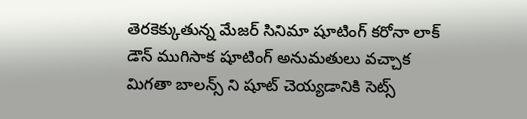తెరకెక్కుతున్న మేజర్ సినిమా షూటింగ్ కరోనా లాక్ డౌన్ ముగిసాక షూటింగ్ అనుమతులు వచ్చాక మిగతా బాలన్స్ ని షూట్ చెయ్యడానికి సెట్స్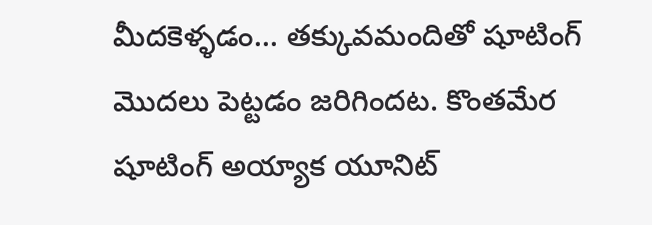మీదకెళ్ళడం... తక్కువమందితో షూటింగ్ మొదలు పెట్టడం జరిగిందట. కొంతమేర షూటింగ్ అయ్యాక యూనిట్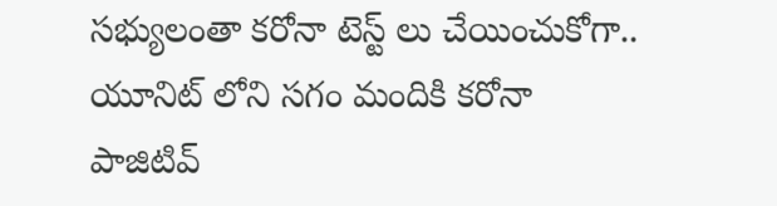సభ్యులంతా కరోనా టెస్ట్ లు చేయించుకోగా.. యూనిట్ లోని సగం మందికి కరోనా పాజిటివ్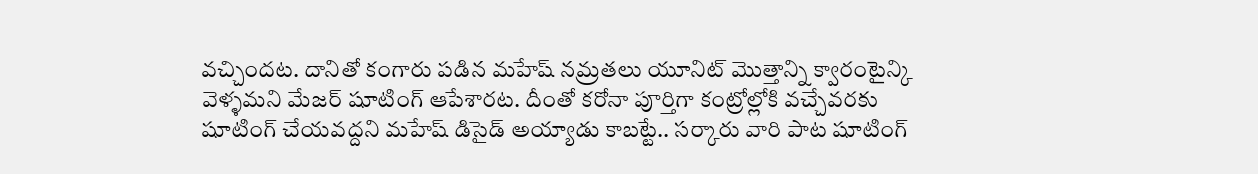వచ్చిందట. దానితో కంగారు పడిన మహేష్ నమ్రతలు యూనిట్ మొత్తాన్ని క్వారంటైన్కి వెళ్ళమని మేజర్ షూటింగ్ ఆపేశారట. దీంతో కరోనా పూర్తిగా కంట్రోల్లోకి వచ్చేవరకు షూటింగ్ చేయవద్దని మహేష్ డిసైడ్ అయ్యాడు కాబట్టే.. సర్కారు వారి పాట షూటింగ్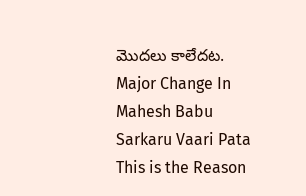మొదలు కాలేదట.
Major Change In Mahesh Babu Sarkaru Vaari Pata
This is the Reason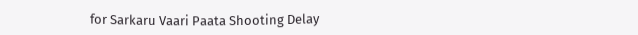for Sarkaru Vaari Paata Shooting Delay